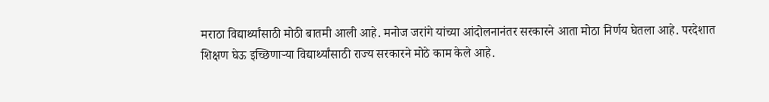मराठा विद्यार्थ्यांसाठी मोठी बातमी आली आहे. मनोज जरांगे यांच्या आंदोलनानंतर सरकारने आता मोठा निर्णय घेतला आहे. परदेशात शिक्षण घेऊ इच्छिणाऱ्या विद्यार्थ्यांसाठी राज्य सरकारने मोठे काम केले आहे.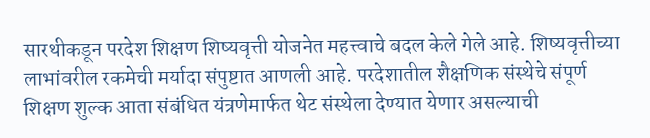सारथीकडून परदेश शिक्षण शिष्यवृत्ती योजनेत महत्त्वाचे बदल केले गेले आहे. शिष्यवृत्तीच्या लाभांवरील रकमेची मर्यादा संपुष्टात आणली आहे. परदेशातील शैक्षणिक संस्थेचे संपूर्ण शिक्षण शुल्क आता संबंधित यंत्रणेमार्फत थेट संस्थेला देण्यात येणार असल्याची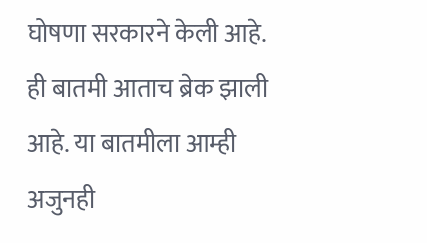घोषणा सरकारने केली आहे.
ही बातमी आताच ब्रेक झाली आहे. या बातमीला आम्ही अजुनही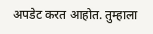अपडेट करत आहोत. तुम्हाला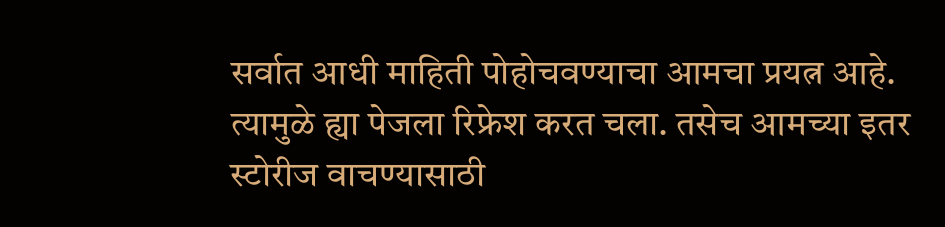सर्वात आधी माहिती पोहोचवण्याचा आमचा प्रयत्न आहे. त्यामुळे ह्या पेजला रिफ्रेश करत चला. तसेच आमच्या इतर स्टोरीज वाचण्यासाठी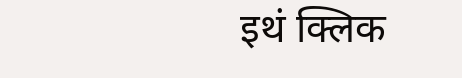इथं क्लिक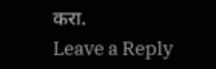करा.
Leave a Reply